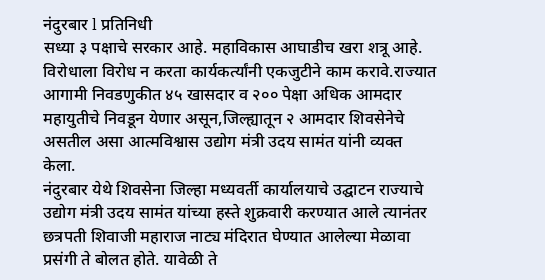नंदुरबार l प्रतिनिधी
सध्या ३ पक्षाचे सरकार आहे. महाविकास आघाडीच खरा शत्रू आहे. विरोधाला विरोध न करता कार्यकर्त्यांनी एकजुटीने काम करावे.राज्यात आगामी निवडणुकीत ४५ खासदार व २०० पेक्षा अधिक आमदार महायुतीचे निवडून येणार असून,जिल्ह्यातून २ आमदार शिवसेनेचे असतील असा आत्मविश्वास उद्योग मंत्री उदय सामंत यांनी व्यक्त केला.
नंदुरबार येथे शिवसेना जिल्हा मध्यवर्ती कार्यालयाचे उद्घाटन राज्याचे उद्योग मंत्री उदय सामंत यांच्या हस्ते शुक्रवारी करण्यात आले त्यानंतर छत्रपती शिवाजी महाराज नाट्य मंदिरात घेण्यात आलेल्या मेळावा प्रसंगी ते बोलत होते. यावेळी ते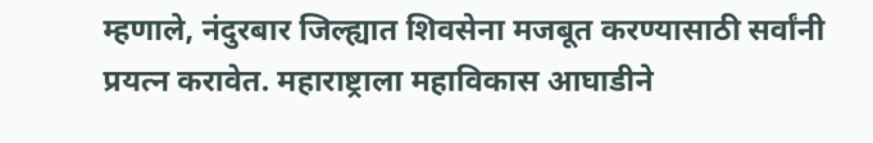म्हणाले, नंदुरबार जिल्ह्यात शिवसेना मजबूत करण्यासाठी सर्वांनी प्रयत्न करावेत. महाराष्ट्राला महाविकास आघाडीने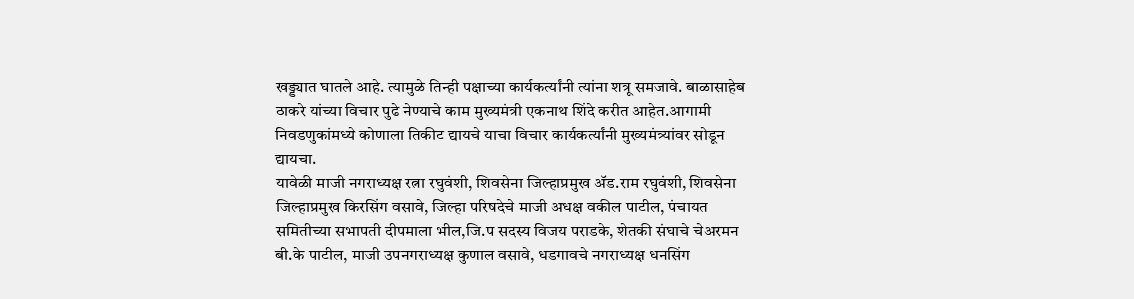खड्ड्यात घातले आहे. त्यामुळे तिन्ही पक्षाच्या कार्यकर्त्यांनी त्यांना शत्रू समजावे. बाळासाहेब ठाकरे यांच्या विचार पुढे नेण्याचे काम मुख्यमंत्री एकनाथ शिंदे करीत आहेत.आगामी निवडणुकांमध्ये कोणाला तिकीट द्यायचे याचा विचार कार्यकर्त्यांनी मुख्यमंत्र्यांवर सोडून द्यायचा.
यावेळी माजी नगराध्यक्ष रत्ना रघुवंशी, शिवसेना जिल्हाप्रमुख ॲड.राम रघुवंशी, शिवसेना जिल्हाप्रमुख किरसिंग वसावे, जिल्हा परिषदेचे माजी अधक्ष वकील पाटील, पंचायत समितीच्या सभापती दीपमाला भील,जि.प सदस्य विजय पराडके, शेतकी संघाचे चेअरमन बी.के पाटील, माजी उपनगराध्यक्ष कुणाल वसावे, धडगावचे नगराध्यक्ष धनसिंग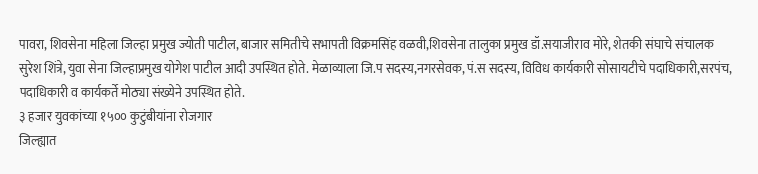पावरा, शिवसेना महिला जिल्हा प्रमुख ज्योती पाटील, बाजार समितीचे सभापती विक्रमसिंह वळवी,शिवसेना तालुका प्रमुख डॉ.सयाजीराव मोरे, शेतकी संघाचे संचालक सुरेश शिंत्रे, युवा सेना जिल्हाप्रमुख योगेश पाटील आदी उपस्थित होते. मेळाव्याला जि.प सदस्य,नगरसेवक, पं.स सदस्य, विविध कार्यकारी सोसायटीचे पदाधिकारी,सरपंच, पदाधिकारी व कार्यकर्ते मोठ्या संख्येने उपस्थित होते.
३ हजार युवकांच्या १५०० कुटुंबीयांना रोजगार
जिल्ह्यात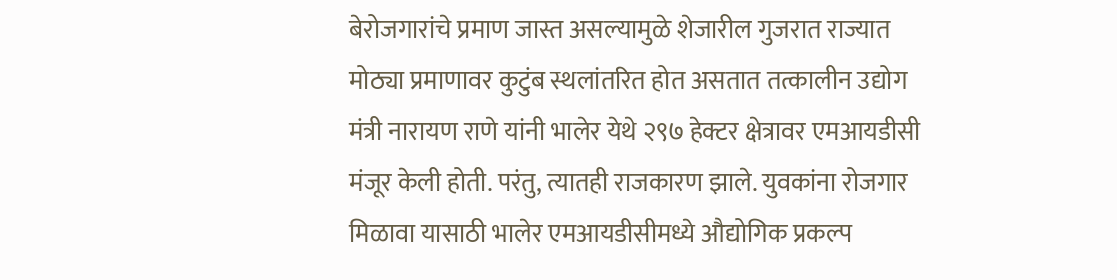बेरोजगारांचे प्रमाण जास्त असल्यामुळे शेजारील गुजरात राज्यात मोठ्या प्रमाणावर कुटुंब स्थलांतरित होत असतात तत्कालीन उद्योग मंत्री नारायण राणे यांनी भालेर येथे २९७ हेक्टर क्षेत्रावर एमआयडीसी मंजूर केली होती. परंतु, त्यातही राजकारण झाले. युवकांना रोजगार मिळावा यासाठी भालेर एमआयडीसीमध्ये औद्योगिक प्रकल्प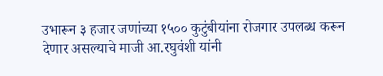उभारून ३ हजार जणांच्या १५०० कुटुंबीयांना रोजगार उपलब्ध करून देणार असल्याचे माजी आ.रघुवंशी यांनी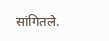सांगितले.